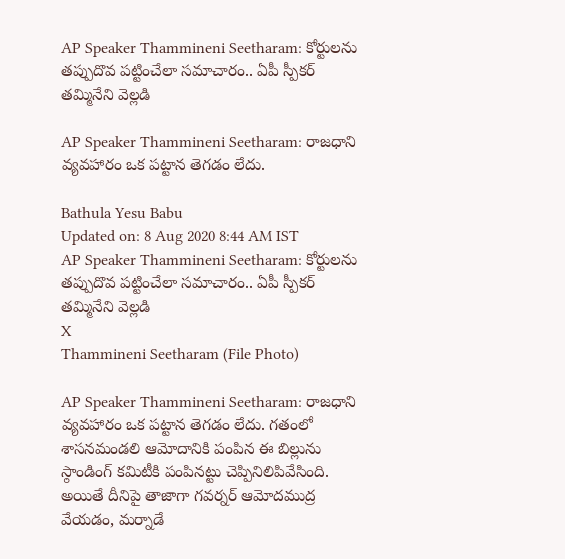AP Speaker Thammineni Seetharam: కోర్టులను తప్పుదొవ పట్టించేలా సమాచారం.. ఏపీ స్పీకర్ తమ్మినేని వెల్లడి

AP Speaker Thammineni Seetharam: రాజధాని వ్యవహారం ఒక పట్టాన తెగడం లేదు.

Bathula Yesu Babu
Updated on: 8 Aug 2020 8:44 AM IST
AP Speaker Thammineni Seetharam: కోర్టులను తప్పుదొవ పట్టించేలా సమాచారం.. ఏపీ స్పీకర్ తమ్మినేని వెల్లడి
X
Thammineni Seetharam (File Photo)

AP Speaker Thammineni Seetharam: రాజధాని వ్యవహారం ఒక పట్టాన తెగడం లేదు. గతంలో శాసనమండలి ఆమోదానికి పంపిన ఈ బిల్లును స్ఠాండింగ్ కమిటీకి పంపినట్టు చెప్పినిలిపివేసింది. అయితే దీనిపై తాజాగా గవర్నర్ ఆమోదముద్ర వేయడం, మర్నాడే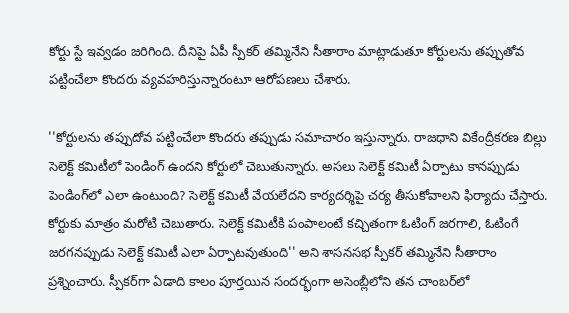కోర్టు స్టే ఇవ్వడం జరిగింది. దీనిపై ఏపీ స్పీకర్ తమ్మినేని సీతారాం మాట్లాడుతూ కోర్టులను తప్పుతోవ పట్టించేలా కొందరు వ్యవహరిస్తున్నారంటూ ఆరోపణలు చేశారు.

''కోర్టులను తప్పుదోవ పట్టించేలా కొందరు తప్పుడు సమాచారం ఇస్తున్నారు. రాజధాని వికేంద్రీకరణ బిల్లు సెలెక్ట్‌ కమిటీలో పెండింగ్‌ ఉందని కోర్టులో చెబుతున్నారు. అసలు సెలెక్ట్‌ కమిటీ ఏర్పాటు కానప్పుడు పెండింగ్‌లో ఎలా ఉంటుంది? సెలెక్ట్‌ కమిటీ వేయలేదని కార్యదర్శిపై చర్య తీసుకోవాలని ఫిర్యాదు చేస్తారు. కోర్టుకు మాత్రం మరోటి చెబుతారు. సెలెక్ట్‌ కమిటీకి పంపాలంటే కచ్చితంగా ఓటింగ్‌ జరగాలి, ఓటింగే జరగనప్పుడు సెలెక్ట్‌ కమిటీ ఎలా ఏర్పాటవుతుంది'' అని శాసనసభ స్పీకర్‌ తమ్మినేని సీతారాం ప్రశ్నించారు. స్పీకర్‌గా ఏడాది కాలం పూర్తయిన సందర్భంగా అసెంబ్లీలోని తన చాంబర్‌లో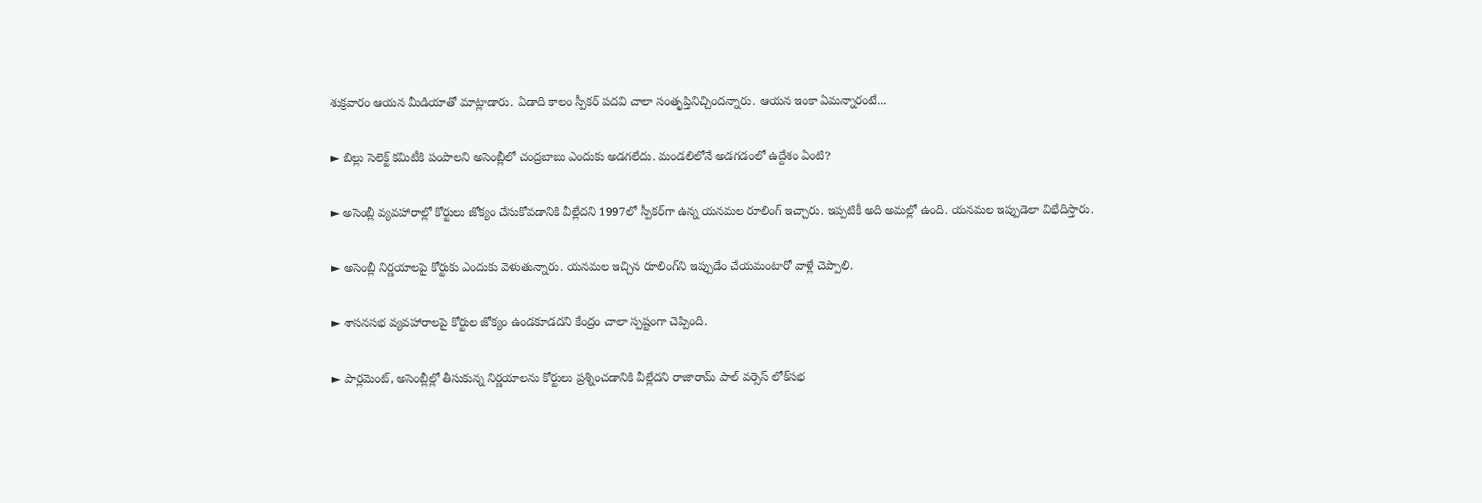శుక్రవారం ఆయన మీడియాతో మాట్లాడారు. ఏడాది కాలం స్పీకర్‌ పదవి చాలా సంతృప్తినిచ్చిందన్నారు. ఆయన ఇంకా ఏమన్నారంటే...

► బిల్లు సెలెక్ట్‌ కమిటీకి పంపాలని అసెంబ్లీలో చంద్రబాబు ఎందుకు అడగలేదు. మండలిలోనే అడగడంలో ఉద్దేశం ఏంటి?

► అసెంబ్లీ వ్యవహారాల్లో కోర్టులు జోక్యం చేసుకోవడానికి వీల్లేదని 1997లో స్పీకర్‌గా ఉన్న యనమల రూలింగ్‌ ఇచ్చారు. ఇప్పటికీ అది అమల్లో ఉంది. యనమల ఇప్పుడెలా విభేదిస్తారు.

► అసెంబ్లీ నిర్ణయాలపై కోర్టుకు ఎందుకు వెళుతున్నారు. యనమల ఇచ్చిన రూలింగ్‌ని ఇప్పుడేం చేయమంటారో వాళ్లే చెప్పాలి.

► శాసనసభ వ్యవహారాలపై కోర్టుల జోక్యం ఉండకూడదని కేంద్రం చాలా స్పష్టంగా చెప్పింది.

► పార్లమెంట్, అసెంబ్లీల్లో తీసుకున్న నిర్ణయాలను కోర్టులు ప్రశ్నించడానికి వీల్లేదని రాజారామ్‌ పాల్‌ వర్సెస్‌ లోక్‌సభ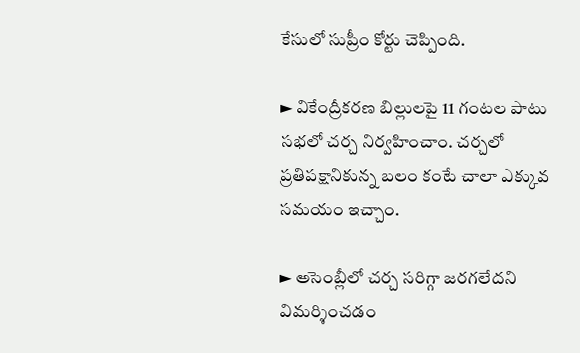కేసులో సుప్రీం కోర్టు చెప్పింది.

► వికేంద్రీకరణ బిల్లులపై 11 గంటల పాటు సభలో చర్చ నిర్వహించాం. చర్చలో ప్రతిపక్షానికున్న బలం కంటే చాలా ఎక్కువ సమయం ఇచ్చాం.

► అసెంబ్లీలో చర్చ సరిగ్గా జరగలేదని విమర్శించడం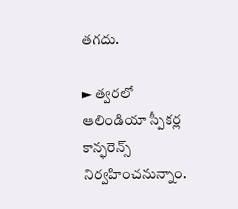తగదు.

► త్వరలో ఆలిండియా స్పీకర్ల కాన్ఫరెన్స్‌ నిర్వహించనున్నాం.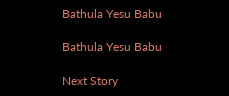Bathula Yesu Babu

Bathula Yesu Babu

Next Story